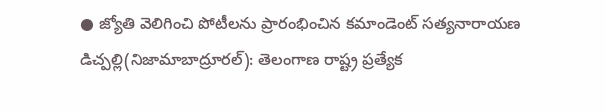● జ్యోతి వెలిగించి పోటీలను ప్రారంభించిన కమాండెంట్ సత్యనారాయణ
డిచ్పల్లి(నిజామాబాద్రూరల్): తెలంగాణ రాష్ట్ర ప్రత్యేక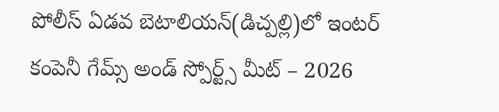పోలీస్ ఏడవ బెటాలియన్(డిచ్పల్లి)లో ఇంటర్ కంపెనీ గేమ్స్ అండ్ స్పోర్ట్స్ మీట్ – 2026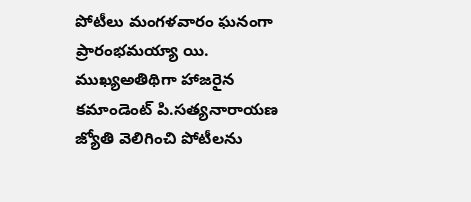పోటీలు మంగళవారం ఘనంగా ప్రారంభమయ్యా యి. ముఖ్యఅతిథిగా హాజరైన కమాండెంట్ పి.సత్యనారాయణ జ్యోతి వెలిగించి పోటీలను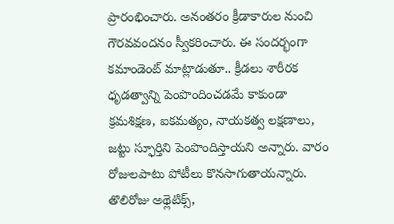ప్రారంభించారు. అనంతరం క్రీడాకారుల నుంచి గౌరవవందనం స్వీకరించారు. ఈ సందర్భంగా కమాండెంట్ మాట్లాడుతూ.. క్రీడలు శారీరక ధృడత్వాన్ని పెంపొందించడమే కాకుండా క్రమశిక్షణ, ఐకమత్యం, నాయకత్వ లక్షణాలు, జట్టు స్ఫూర్తిని పెంపొందిస్తాయని అన్నారు. వారం రోజులపాటు పోటీలు కొనసాగుతాయన్నారు. తొలిరోజు అథ్లెటిక్స్,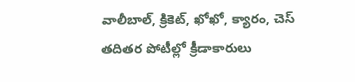వాలీబాల్, క్రికెట్, ఖోఖో, క్యారం, చెస్ తదితర పోటీల్లో క్రీడాకారులు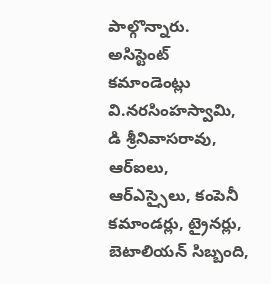పాల్గొన్నారు. అసిస్టెంట్ కమాండెంట్లు వి.నరసింహస్వామి, డి శ్రీనివాసరావు, ఆర్ఐలు, ఆర్ఎస్సైలు, కంపెనీ కమాండర్లు, ట్రైనర్లు, బెటాలియన్ సిబ్బంది,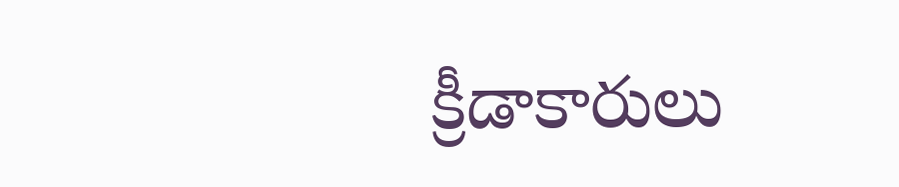క్రీడాకారులు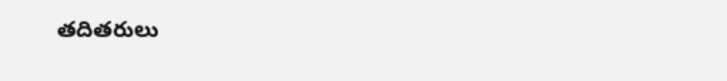తదితరులు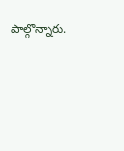పాల్గొన్నారు.